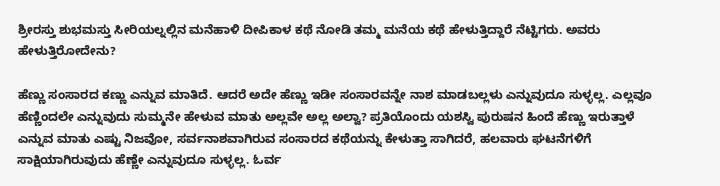ಶ್ರೀರಸ್ತು ಶುಭಮಸ್ತು ಸೀರಿಯಲ್ನಲ್ಲಿನ ಮನೆಹಾಳಿ ದೀಪಿಕಾಳ ಕಥೆ ನೋಡಿ ತಮ್ಮ ಮನೆಯ ಕಥೆ ಹೇಳುತ್ತಿದ್ದಾರೆ ನೆಟ್ಟಿಗರು. ಅವರು ಹೇಳುತ್ತಿರೋದೇನು?

ಹೆಣ್ಣು ಸಂಸಾರದ ಕಣ್ಣು ಎನ್ನುವ ಮಾತಿದೆ. ಆದರೆ ಅದೇ ಹೆಣ್ಣು ಇಡೀ ಸಂಸಾರವನ್ನೇ ನಾಶ ಮಾಡಬಲ್ಲಳು ಎನ್ನುವುದೂ ಸುಳ್ಳಲ್ಲ. ಎಲ್ಲವೂ ಹೆಣ್ಣಿಂದಲೇ ಎನ್ನುವುದು ಸುಮ್ಮನೇ ಹೇಳುವ ಮಾತು ಅಲ್ಲವೇ ಅಲ್ಲ ಅಲ್ವಾ? ಪ್ರತಿಯೊಂದು ಯಶಸ್ವಿ ಪುರುಷನ ಹಿಂದೆ ಹೆಣ್ಣು ಇರುತ್ತಾಳೆ ಎನ್ನುವ ಮಾತು ಎಷ್ಟು ನಿಜವೋ, ಸರ್ವನಾಶವಾಗಿರುವ ಸಂಸಾರದ ಕಥೆಯನ್ನು ಕೇಳುತ್ತಾ ಸಾಗಿದರೆ, ಹಲವಾರು ಘಟನೆಗಳಿಗೆ ಸಾಕ್ಷಿಯಾಗಿರುವುದು ಹೆಣ್ಣೇ ಎನ್ನುವುದೂ ಸುಳ್ಳಲ್ಲ. ಓರ್ವ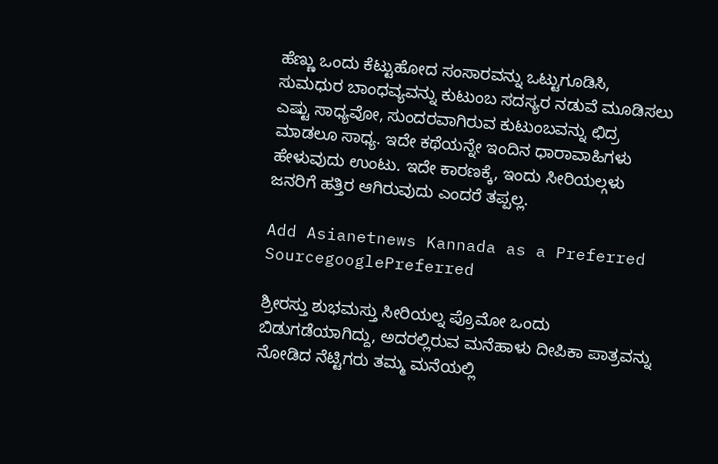ಹೆಣ್ಣು ಒಂದು ಕೆಟ್ಟುಹೋದ ಸಂಸಾರವನ್ನು ಒಟ್ಟುಗೂಡಿಸಿ, ಸುಮಧುರ ಬಾಂಧವ್ಯವನ್ನು ಕುಟುಂಬ ಸದಸ್ಯರ ನಡುವೆ ಮೂಡಿಸಲು ಎಷ್ಟು ಸಾಧ್ಯವೋ, ಸುಂದರವಾಗಿರುವ ಕುಟುಂಬವನ್ನು ಛಿದ್ರ ಮಾಡಲೂ ಸಾಧ್ಯ. ಇದೇ ಕಥೆಯನ್ನೇ ಇಂದಿನ ಧಾರಾವಾಹಿಗಳು ಹೇಳುವುದು ಉಂಟು. ಇದೇ ಕಾರಣಕ್ಕೆ, ಇಂದು ಸೀರಿಯಲ್ಗಳು ಜನರಿಗೆ ಹತ್ತಿರ ಆಗಿರುವುದು ಎಂದರೆ ತಪ್ಪಲ್ಲ.

Add Asianetnews Kannada as a Preferred SourcegooglePreferred

ಶ್ರೀರಸ್ತು ಶುಭಮಸ್ತು ಸೀರಿಯಲ್ನ ಪ್ರೊಮೋ ಒಂದು ಬಿಡುಗಡೆಯಾಗಿದ್ದು, ಅದರಲ್ಲಿರುವ ಮನೆಹಾಳು ದೀಪಿಕಾ ಪಾತ್ರವನ್ನು ನೋಡಿದ ನೆಟ್ಟಿಗರು ತಮ್ಮ ಮನೆಯಲ್ಲಿ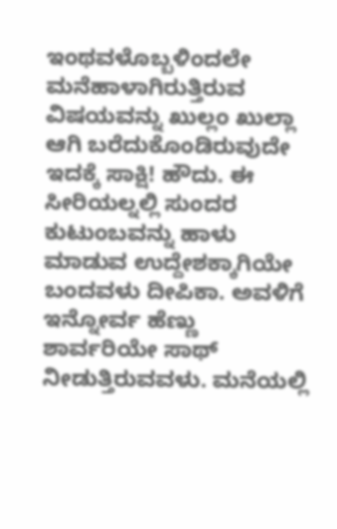ಇಂಥವಳೊಬ್ಬಳಿಂದಲೇ ಮನೆಹಾಳಾಗಿರುತ್ತಿರುವ ವಿಷಯವನ್ನು ಖುಲ್ಲಂ ಖುಲ್ಲಾ ಆಗಿ ಬರೆದುಕೊಂಡಿರುವುದೇ ಇದಕ್ಕೆ ಸಾಕ್ಷಿ! ಹೌದು. ಈ ಸೀರಿಯಲ್ನಲ್ಲಿ ಸುಂದರ ಕುಟುಂಬವನ್ನು ಹಾಳು ಮಾಡುವ ಉದ್ದೇಶಕ್ಕಾಗಿಯೇ ಬಂದವಳು ದೀಪಿಕಾ. ಅವಳಿಗೆ ಇನ್ನೋರ್ವ ಹೆಣ್ಣು ಶಾರ್ವರಿಯೇ ಸಾಥ್ ನೀಡುತ್ತಿರುವವಳು. ಮನೆಯಲ್ಲಿ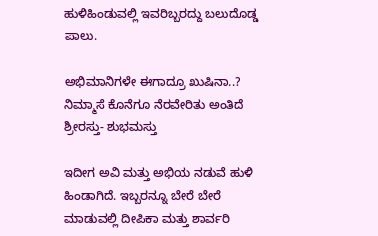ಹುಳಿಹಿಂಡುವಲ್ಲಿ ಇವರಿಬ್ಬರದ್ದು ಬಲುದೊಡ್ಡ ಪಾಲು.

ಅಭಿಮಾನಿಗಳೇ ಈಗಾದ್ರೂ ಖುಷಿನಾ..? ನಿಮ್ಮಾಸೆ ಕೊನೆಗೂ ನೆರವೇರಿತು ಅಂತಿದೆ ಶ್ರೀರಸ್ತು- ಶುಭಮಸ್ತು

ಇದೀಗ ಅವಿ ಮತ್ತು ಅಭಿಯ ನಡುವೆ ಹುಳಿ ಹಿಂಡಾಗಿದೆ. ಇಬ್ಬರನ್ನೂ ಬೇರೆ ಬೇರೆ ಮಾಡುವಲ್ಲಿ ದೀಪಿಕಾ ಮತ್ತು ಶಾರ್ವರಿ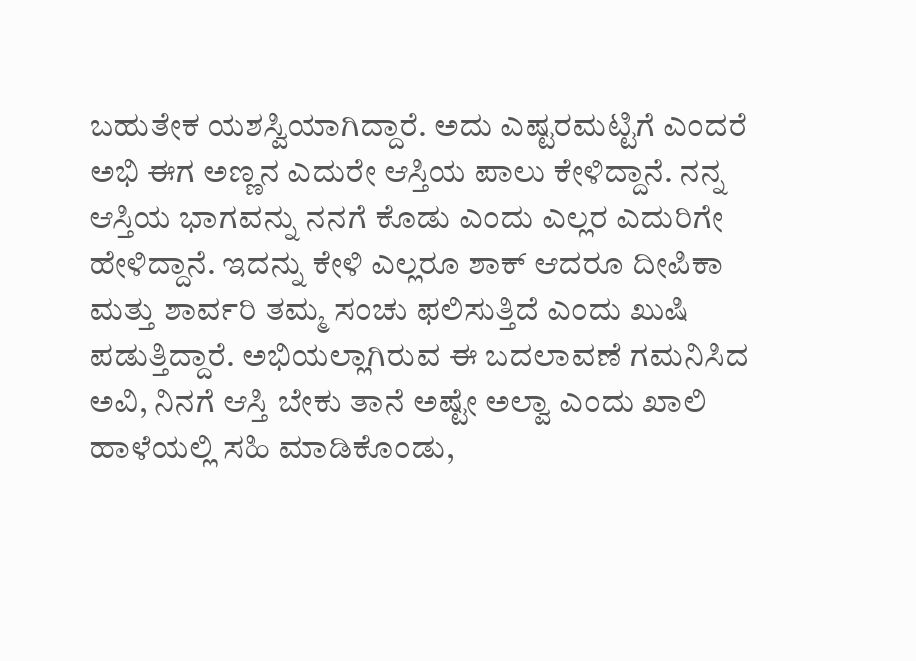ಬಹುತೇಕ ಯಶಸ್ವಿಯಾಗಿದ್ದಾರೆ. ಅದು ಎಷ್ಟರಮಟ್ಟಿಗೆ ಎಂದರೆ ಅಭಿ ಈಗ ಅಣ್ಣನ ಎದುರೇ ಆಸ್ತಿಯ ಪಾಲು ಕೇಳಿದ್ದಾನೆ. ನನ್ನ ಆಸ್ತಿಯ ಭಾಗವನ್ನು ನನಗೆ ಕೊಡು ಎಂದು ಎಲ್ಲರ ಎದುರಿಗೇ ಹೇಳಿದ್ದಾನೆ. ಇದನ್ನು ಕೇಳಿ ಎಲ್ಲರೂ ಶಾಕ್ ಆದರೂ ದೀಪಿಕಾ ಮತ್ತು ಶಾರ್ವರಿ ತಮ್ಮ ಸಂಚು ಫಲಿಸುತ್ತಿದೆ ಎಂದು ಖುಷಿ ಪಡುತ್ತಿದ್ದಾರೆ. ಅಭಿಯಲ್ಲಾಗಿರುವ ಈ ಬದಲಾವಣೆ ಗಮನಿಸಿದ ಅವಿ, ನಿನಗೆ ಆಸ್ತಿ ಬೇಕು ತಾನೆ ಅಷ್ಟೇ ಅಲ್ವಾ ಎಂದು ಖಾಲಿ ಹಾಳೆಯಲ್ಲಿ ಸಹಿ ಮಾಡಿಕೊಂಡು,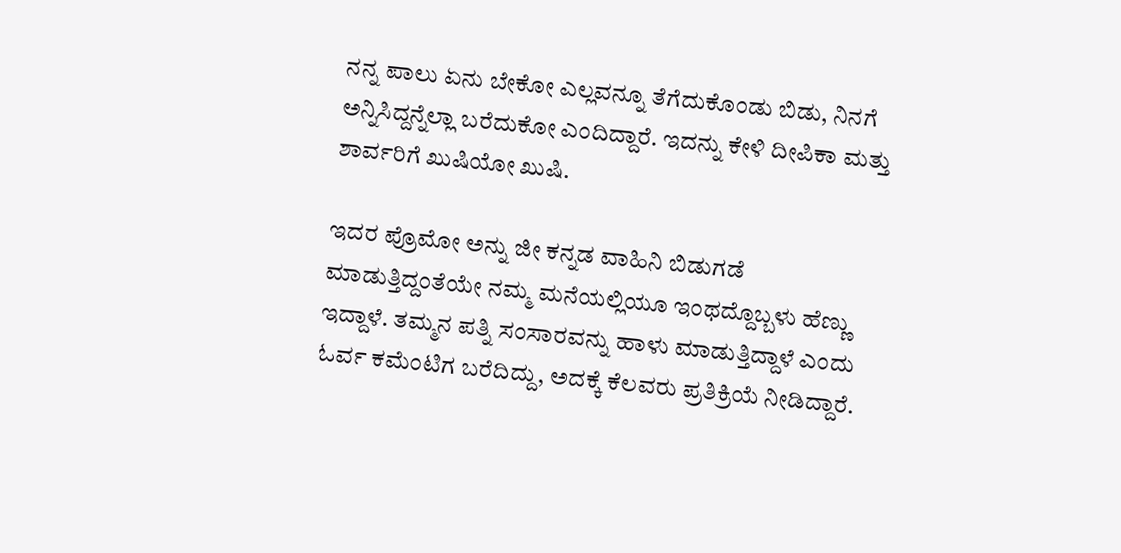ನನ್ನ ಪಾಲು ಏನು ಬೇಕೋ ಎಲ್ಲವನ್ನೂ ತೆಗೆದುಕೊಂಡು ಬಿಡು, ನಿನಗೆ ಅನ್ನಿಸಿದ್ದನ್ನೆಲ್ಲಾ ಬರೆದುಕೋ ಎಂದಿದ್ದಾರೆ. ಇದನ್ನು ಕೇಳಿ ದೀಪಿಕಾ ಮತ್ತು ಶಾರ್ವರಿಗೆ ಖುಷಿಯೋ ಖುಷಿ.

ಇದರ ಪ್ರೊಮೋ ಅನ್ನು ಜೀ ಕನ್ನಡ ವಾಹಿನಿ ಬಿಡುಗಡೆ ಮಾಡುತ್ತಿದ್ದಂತೆಯೇ ನಮ್ಮ ಮನೆಯಲ್ಲಿಯೂ ಇಂಥದ್ದೊಬ್ಬಳು ಹೆಣ್ಣು ಇದ್ದಾಳೆ. ತಮ್ಮನ ಪತ್ನಿ ಸಂಸಾರವನ್ನು ಹಾಳು ಮಾಡುತ್ತಿದ್ದಾಳೆ ಎಂದು ಓರ್ವ ಕಮೆಂಟಿಗ ಬರೆದಿದ್ದು, ಅದಕ್ಕೆ ಕೆಲವರು ಪ್ರತಿಕ್ರಿಯೆ ನೀಡಿದ್ದಾರೆ.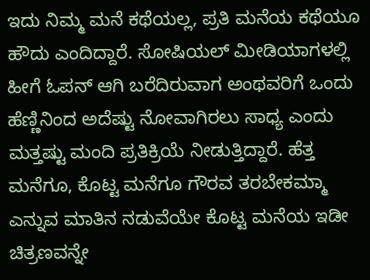ಇದು ನಿಮ್ಮ ಮನೆ ಕಥೆಯಲ್ಲ, ಪ್ರತಿ ಮನೆಯ ಕಥೆಯೂ ಹೌದು ಎಂದಿದ್ದಾರೆ. ಸೋಷಿಯಲ್ ಮೀಡಿಯಾಗಳಲ್ಲಿ ಹೀಗೆ ಓಪನ್ ಆಗಿ ಬರೆದಿರುವಾಗ ಅಂಥವರಿಗೆ ಒಂದು ಹೆಣ್ಣಿನಿಂದ ಅದೆಷ್ಟು ನೋವಾಗಿರಲು ಸಾಧ್ಯ ಎಂದು ಮತ್ತಷ್ಟು ಮಂದಿ ಪ್ರತಿಕ್ರಿಯೆ ನೀಡುತ್ತಿದ್ದಾರೆ. ಹೆತ್ತ ಮನೆಗೂ, ಕೊಟ್ಟ ಮನೆಗೂ ಗೌರವ ತರಬೇಕಮ್ಮಾ ಎನ್ನುವ ಮಾತಿನ ನಡುವೆಯೇ ಕೊಟ್ಟ ಮನೆಯ ಇಡೀ ಚಿತ್ರಣವನ್ನೇ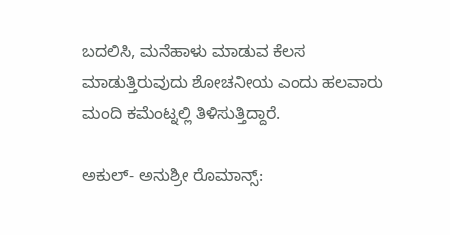ಬದಲಿಸಿ, ಮನೆಹಾಳು ಮಾಡುವ ಕೆಲಸ ಮಾಡುತ್ತಿರುವುದು ಶೋಚನೀಯ ಎಂದು ಹಲವಾರು ಮಂದಿ ಕಮೆಂಟ್ನಲ್ಲಿ ತಿಳಿಸುತ್ತಿದ್ದಾರೆ.

ಅಕುಲ್- ಅನುಶ್ರೀ ರೊಮಾನ್ಸ್: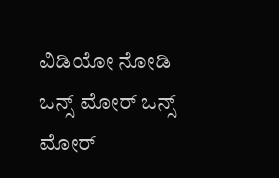ವಿಡಿಯೋ ನೋಡಿ ಒನ್ಸ್ ಮೋರ್ ಒನ್ಸ್ ಮೋರ್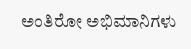ಅಂತಿರೋ ಅಭಿಮಾನಿಗಳು